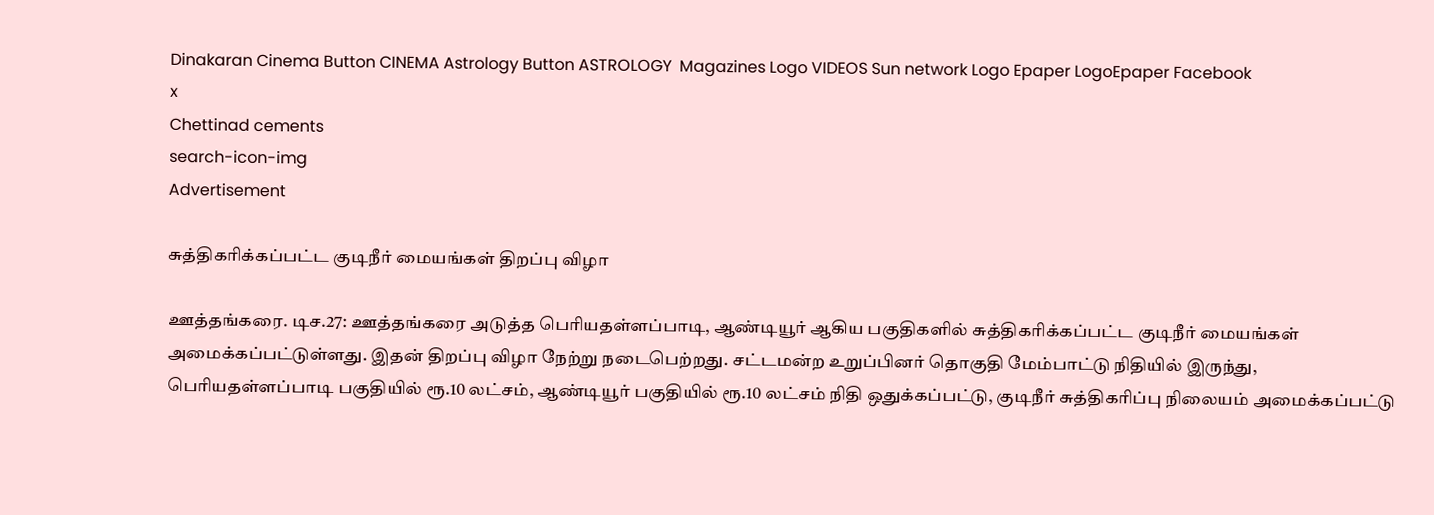Dinakaran Cinema Button CINEMA Astrology Button ASTROLOGY  Magazines Logo VIDEOS Sun network Logo Epaper LogoEpaper Facebook
x
Chettinad cements
search-icon-img
Advertisement

சுத்திகரிக்கப்பட்ட குடிநீர் மையங்கள் திறப்பு விழா

ஊத்தங்கரை. டிச.27: ஊத்தங்கரை அடுத்த பெரியதள்ளப்பாடி, ஆண்டியூர் ஆகிய பகுதிகளில் சுத்திகரிக்கப்பட்ட குடிநீர் மையங்கள் அமைக்கப்பட்டுள்ளது. இதன் திறப்பு விழா நேற்று நடைபெற்றது. சட்டமன்ற உறுப்பினர் தொகுதி மேம்பாட்டு நிதியில் இருந்து, பெரியதள்ளப்பாடி பகுதியில் ரூ.10 லட்சம், ஆண்டியூர் பகுதியில் ரூ.10 லட்சம் நிதி ஒதுக்கப்பட்டு, குடிநீர் சுத்திகரிப்பு நிலையம் அமைக்கப்பட்டு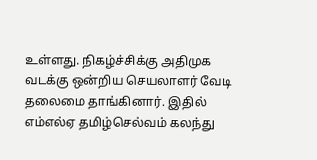உள்ளது. நிகழ்ச்சிக்கு அதிமுக வடக்கு ஒன்றிய செயலாளர் வேடி தலைமை தாங்கினார். இதில் எம்எல்ஏ தமிழ்செல்வம் கலந்து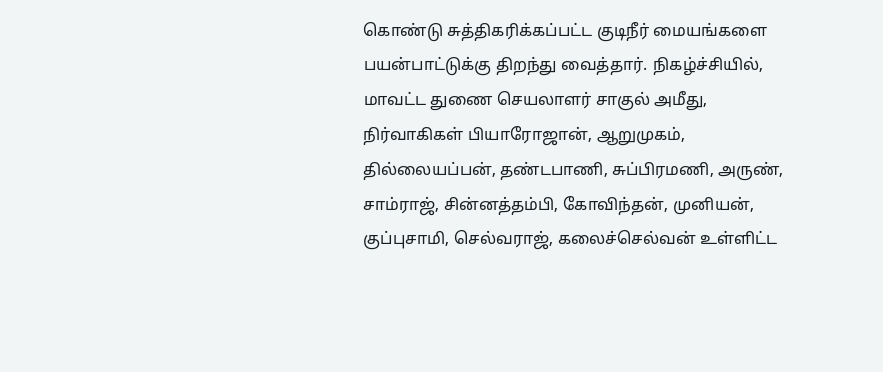கொண்டு சுத்திகரிக்கப்பட்ட குடிநீர் மையங்களை பயன்பாட்டுக்கு திறந்து வைத்தார். நிகழ்ச்சியில், மாவட்ட துணை செயலாளர் சாகுல் அமீது, நிர்வாகிகள் பியாரோஜான், ஆறுமுகம், தில்லையப்பன், தண்டபாணி, சுப்பிரமணி, அருண், சாம்ராஜ், சின்னத்தம்பி, கோவிந்தன், முனியன், குப்புசாமி, செல்வராஜ், கலைச்செல்வன் உள்ளிட்ட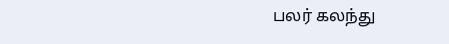பலர் கலந்து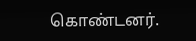கொண்டனர்.